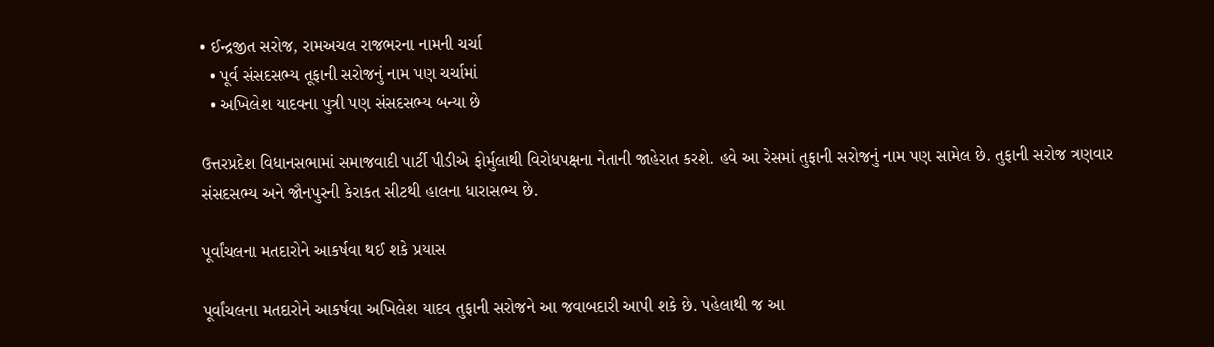• ઈન્દ્રજીત સરોજ, રામઅચલ રાજભરના નામની ચર્ચા
  • પૂર્વ સંસદસભ્ય તૂફાની સરોજનું નામ પણ ચર્ચામાં
  • અખિલેશ યાદવના પુત્રી પણ સંસદસભ્ય બન્યા છે

ઉત્તરપ્રદેશ વિધાનસભામાં સમાજવાદી પાર્ટી પીડીએ ફોર્મુલાથી વિરોધપક્ષના નેતાની જાહેરાત કરશે. હવે આ રેસમાં તુફાની સરોજનું નામ પણ સામેલ છે. તુફાની સરોજ ત્રણવાર સંસદસભ્ય અને જૌનપુરની કેરાકત સીટથી હાલના ધારાસભ્ય છે.

પૂર્વાંચલના મતદારોને આકર્ષવા થઈ શકે પ્રયાસ

પૂર્વાંચલના મતદારોને આકર્ષવા અખિલેશ યાદવ તુફાની સરોજને આ જવાબદારી આપી શકે છે. પહેલાથી જ આ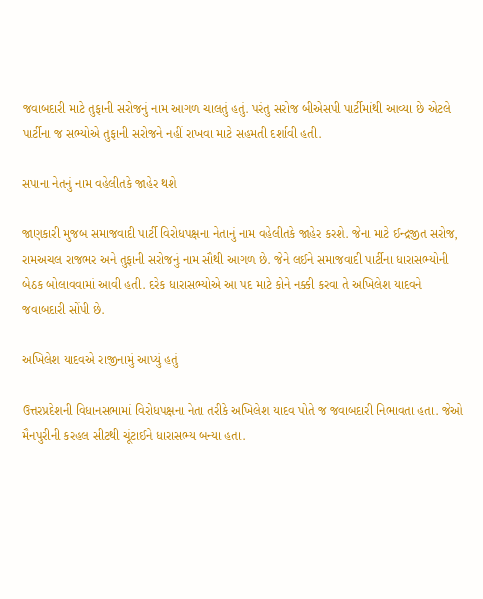જવાબદારી માટે તુફાની સરોજનું નામ આગળ ચાલતું હતું. પરંતુ સરોજ બીએસપી પાર્ટીમાંથી આવ્યા છે એટલે પાર્ટીના જ સભ્યોએ તુફાની સરોજને નહીં રાખવા માટે સહમતી દર્શાવી હતી.

સપાના નેતનું નામ વહેલીતકે જાહેર થશે

જાણકારી મુજબ સમાજવાદી પાર્ટી વિરોધપક્ષના નેતાનું નામ વહેલીતકે જાહેર કરશે. જેના માટે ઈન્દ્રજીત સરોજ, રામઅચલ રાજભર અને તુફાની સરોજનું નામ સૌથી આગળ છે. જેને લઈને સમાજવાદી પાર્ટીના ધારાસભ્યોની બેઠક બોલાવવામાં આવી હતી. દરેક ધારાસભ્યોએ આ પદ માટે કોને નક્કી કરવા તે અખિલેશ યાદવને જવાબદારી સોંપી છે.

અખિલેશ યાદવએ રાજીનામું આપ્યું હતું

ઉત્તરપ્રદેશની વિધાનસભામાં વિરોધપક્ષના નેતા તરીકે અખિલેશ યાદવ પોતે જ જવાબદારી નિભાવતા હતા. જેઓ મૈનપુરીની કરહલ સીટથી ચૂંટાઈને ધારાસભ્ય બન્યા હતા.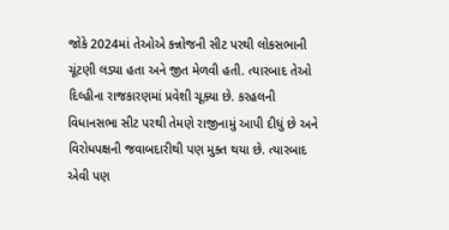જોકે 2024માં તેઓએ કન્નોજની સીટ પરથી લોકસભાની ચૂંટણી લડ્યા હતા અને જીત મેળવી હતી. ત્યારબાદ તેઓ દિલ્હીના રાજકારણમાં પ્રવેશી ચૂક્યા છે. કરહલની વિધાનસભા સીટ પરથી તેમણે રાજીનામું આપી દીધું છે અને વિરોધપક્ષની જવાબદારીથી પણ મુક્ત થયા છે. ત્યારબાદ એવી પણ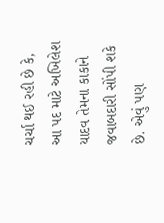ચર્ચા થઈ રહી છે કે, આ પદ માટે અખિલેશ યાદવ તેમના કાકાને જવાબદારી સોંપી શકે છે. એવું પણ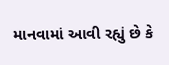માનવામાં આવી રહ્યું છે કે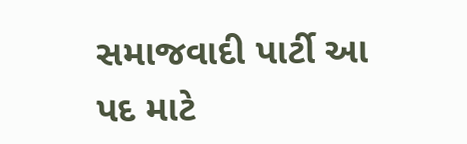સમાજવાદી પાર્ટી આ પદ માટે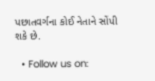પછાતવર્ગના કોઈ નેતાને સોંપી શકે છે.

  • Follow us on: